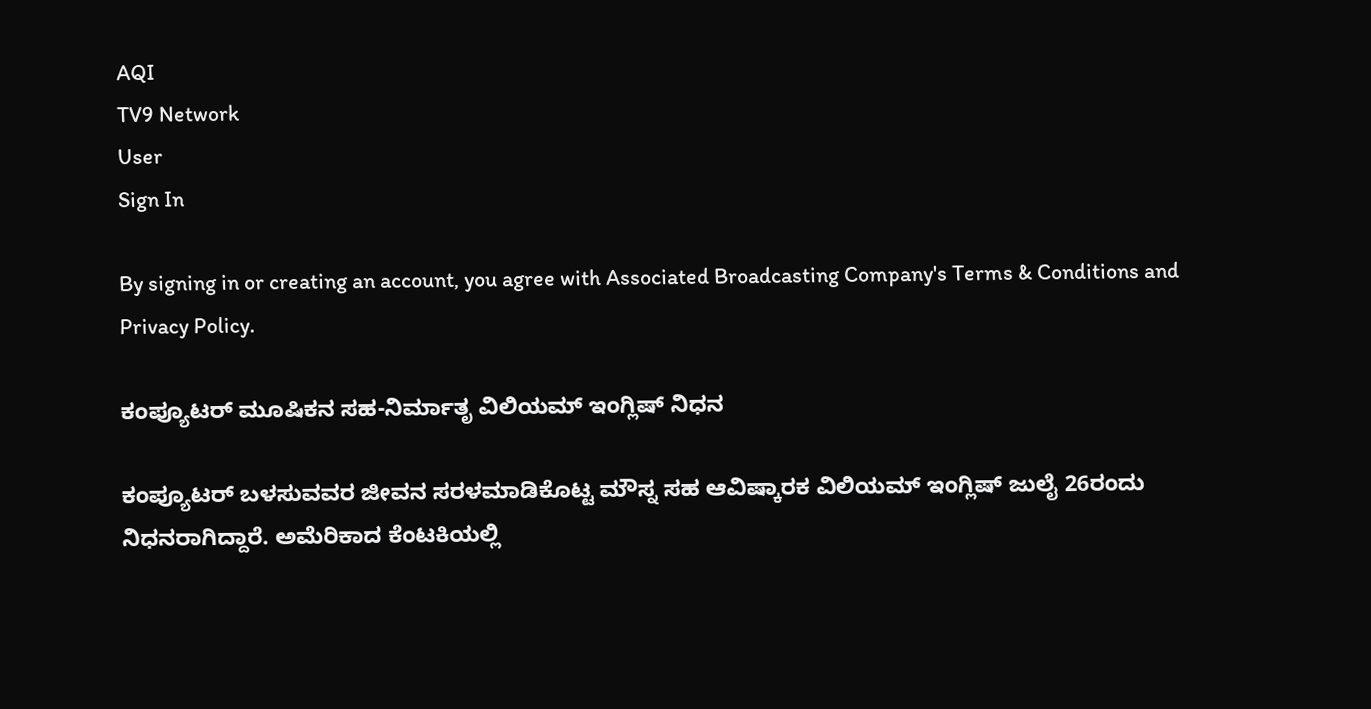AQI
TV9 Network
User
Sign In

By signing in or creating an account, you agree with Associated Broadcasting Company's Terms & Conditions and Privacy Policy.

ಕಂಪ್ಯೂಟರ್ ಮೂಷಿಕನ ಸಹ-ನಿರ್ಮಾತೃ ವಿಲಿಯಮ್ ಇಂಗ್ಲಿಷ್ ನಿಧನ

ಕಂಪ್ಯೂಟರ್ ಬಳಸುವವರ ಜೀವನ ಸರಳಮಾಡಿಕೊಟ್ಟ ಮೌಸ್ನ ಸಹ ಆವಿಷ್ಕಾರಕ ವಿಲಿಯಮ್ ಇಂಗ್ಲಿಷ್ ಜುಲೈ 26ರಂದು ನಿಧನರಾಗಿದ್ದಾರೆ. ಅಮೆರಿಕಾದ ಕೆಂಟಕಿಯಲ್ಲಿ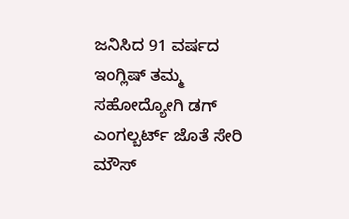ಜನಿಸಿದ 91 ವರ್ಷದ ಇಂಗ್ಲಿಷ್ ತಮ್ಮ ಸಹೋದ್ಯೋಗಿ ಡಗ್ ಎಂಗಲ್ಬರ್ಟ್ ಜೊತೆ ಸೇರಿ ಮೌಸ್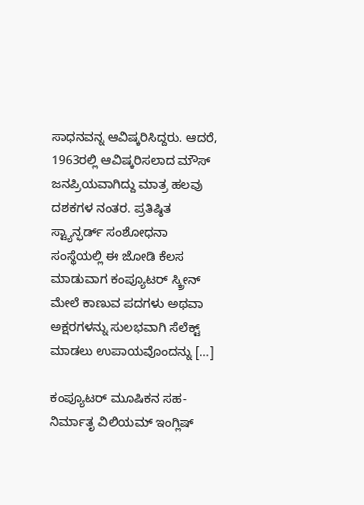ಸಾಧನವನ್ನ ಆವಿಷ್ಕರಿಸಿದ್ದರು. ಆದರೆ, 1963ರಲ್ಲಿ ಆವಿಷ್ಕರಿಸಲಾದ ಮೌಸ್ ಜನಪ್ರಿಯವಾಗಿದ್ದು ಮಾತ್ರ ಹಲವು ದಶಕಗಳ ನಂತರ. ಪ್ರತಿಷ್ಠಿತ ಸ್ಟ್ಯಾನ್ಫರ್ಡ್ ಸಂಶೋಧನಾ ಸಂಸ್ಥೆಯಲ್ಲಿ ಈ ಜೋಡಿ ಕೆಲಸ ಮಾಡುವಾಗ ಕಂಪ್ಯೂಟರ್ ಸ್ಕ್ರೀನ್ ಮೇಲೆ ಕಾಣುವ ಪದಗಳು ಅಥವಾ ಅಕ್ಷರಗಳನ್ನು ಸುಲಭವಾಗಿ ಸೆಲೆಕ್ಟ್ ಮಾಡಲು ಉಪಾಯವೊಂದನ್ನು […]

ಕಂಪ್ಯೂಟರ್ ಮೂಷಿಕನ ಸಹ-ನಿರ್ಮಾತೃ ವಿಲಿಯಮ್ ಇಂಗ್ಲಿಷ್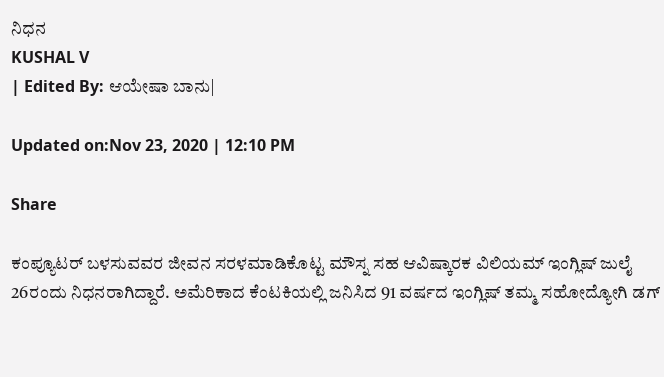ನಿಧನ
KUSHAL V
| Edited By: ಆಯೇಷಾ ಬಾನು|

Updated on:Nov 23, 2020 | 12:10 PM

Share

ಕಂಪ್ಯೂಟರ್ ಬಳಸುವವರ ಜೀವನ ಸರಳಮಾಡಿಕೊಟ್ಟ ಮೌಸ್ನ ಸಹ ಆವಿಷ್ಕಾರಕ ವಿಲಿಯಮ್ ಇಂಗ್ಲಿಷ್ ಜುಲೈ 26ರಂದು ನಿಧನರಾಗಿದ್ದಾರೆ. ಅಮೆರಿಕಾದ ಕೆಂಟಕಿಯಲ್ಲಿ ಜನಿಸಿದ 91 ವರ್ಷದ ಇಂಗ್ಲಿಷ್ ತಮ್ಮ ಸಹೋದ್ಯೋಗಿ ಡಗ್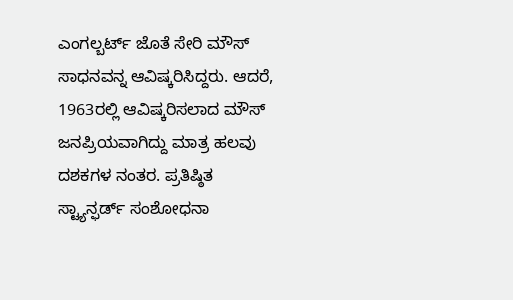ಎಂಗಲ್ಬರ್ಟ್ ಜೊತೆ ಸೇರಿ ಮೌಸ್ ಸಾಧನವನ್ನ ಆವಿಷ್ಕರಿಸಿದ್ದರು. ಆದರೆ, 1963ರಲ್ಲಿ ಆವಿಷ್ಕರಿಸಲಾದ ಮೌಸ್ ಜನಪ್ರಿಯವಾಗಿದ್ದು ಮಾತ್ರ ಹಲವು ದಶಕಗಳ ನಂತರ. ಪ್ರತಿಷ್ಠಿತ ಸ್ಟ್ಯಾನ್ಫರ್ಡ್ ಸಂಶೋಧನಾ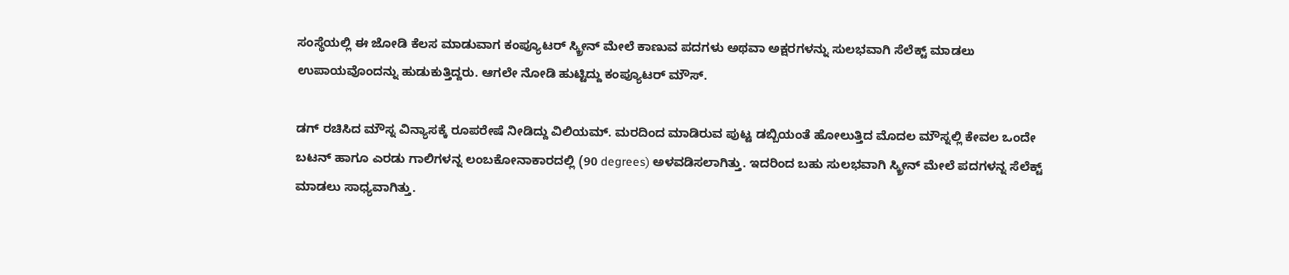ಸಂಸ್ಥೆಯಲ್ಲಿ ಈ ಜೋಡಿ ಕೆಲಸ ಮಾಡುವಾಗ ಕಂಪ್ಯೂಟರ್ ಸ್ಕ್ರೀನ್ ಮೇಲೆ ಕಾಣುವ ಪದಗಳು ಅಥವಾ ಅಕ್ಷರಗಳನ್ನು ಸುಲಭವಾಗಿ ಸೆಲೆಕ್ಟ್ ಮಾಡಲು ಉಪಾಯವೊಂದನ್ನು ಹುಡುಕುತ್ತಿದ್ದರು. ಆಗಲೇ ನೋಡಿ ಹುಟ್ಟಿದ್ದು ಕಂಪ್ಯೂಟರ್ ಮೌಸ್.

ಡಗ್ ರಚಿಸಿದ ಮೌಸ್ನ ವಿನ್ಯಾಸಕ್ಕೆ ರೂಪರೇಷೆ ನೀಡಿದ್ದು ವಿಲಿಯಮ್. ಮರದಿಂದ ಮಾಡಿರುವ ಪುಟ್ಟ ಡಬ್ಬಿಯಂತೆ ಹೋಲುತ್ತಿದ ಮೊದಲ ಮೌಸ್ನಲ್ಲಿ ಕೇವಲ ಒಂದೇ ಬಟನ್ ಹಾಗೂ ಎರಡು ಗಾಲಿಗಳನ್ನ ಲಂಬಕೋನಾಕಾರದಲ್ಲಿ (90 degrees) ಅಳವಡಿಸಲಾಗಿತ್ತು. ಇದರಿಂದ ಬಹು ಸುಲಭವಾಗಿ ಸ್ಕ್ರೀನ್ ಮೇಲೆ ಪದಗಳನ್ನ ಸೆಲೆಕ್ಟ್ ಮಾಡಲು ಸಾಧ್ಯವಾಗಿತ್ತು.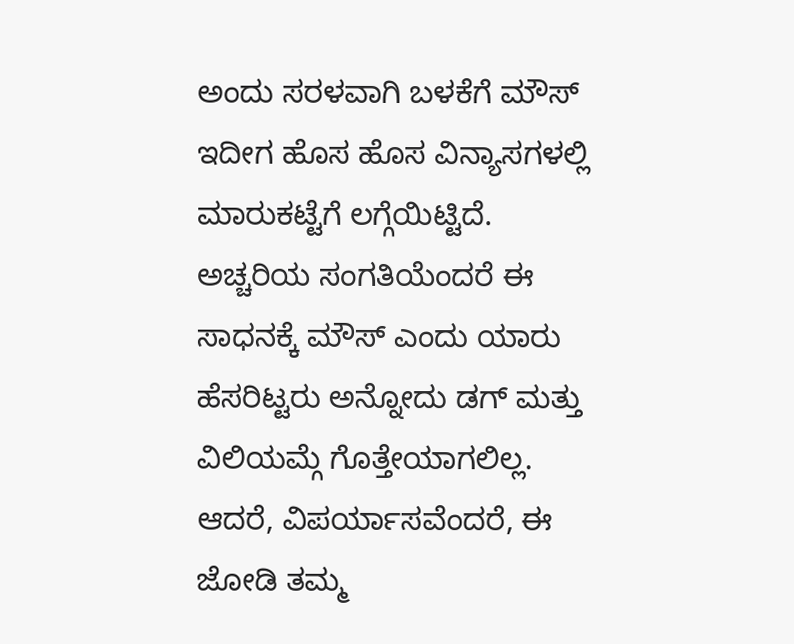ಅಂದು ಸರಳವಾಗಿ ಬಳಕೆಗೆ ಮೌಸ್ ಇದೀಗ ಹೊಸ ಹೊಸ ವಿನ್ಯಾಸಗಳಲ್ಲಿ ಮಾರುಕಟ್ಟೆಗೆ ಲಗ್ಗೆಯಿಟ್ಟಿದೆ. ಅಚ್ಚರಿಯ ಸಂಗತಿಯೆಂದರೆ ಈ ಸಾಧನಕ್ಕೆ ಮೌಸ್ ಎಂದು ಯಾರು ಹೆಸರಿಟ್ಟರು ಅನ್ನೋದು ಡಗ್ ಮತ್ತು ವಿಲಿಯಮ್ಗೆ ಗೊತ್ತೇಯಾಗಲಿಲ್ಲ. ಆದರೆ, ವಿಪರ್ಯಾಸವೆಂದರೆ, ಈ ಜೋಡಿ ತಮ್ಮ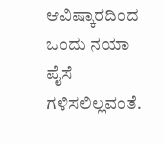ಆವಿಷ್ಕಾರದಿಂದ ಒಂದು ನಯಾ ಪೈಸೆ ಗಳಿಸಲಿಲ್ಲವಂತೆ.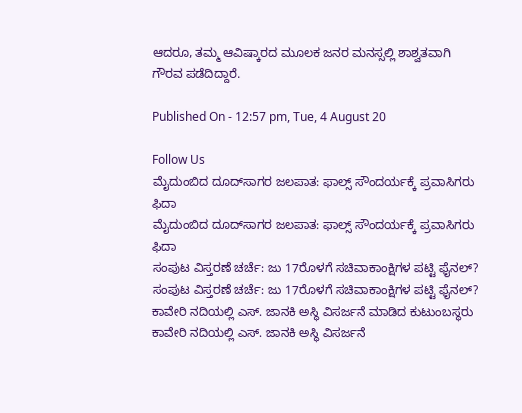ಆದರೂ, ತಮ್ಮ ಆವಿಷ್ಕಾರದ ಮೂಲಕ ಜನರ ಮನಸ್ಸಲ್ಲಿ ಶಾಶ್ವತವಾಗಿ ಗೌರವ ಪಡೆದಿದ್ದಾರೆ.

Published On - 12:57 pm, Tue, 4 August 20

Follow Us
ಮೈದುಂಬಿದ ದೂದ್‌ಸಾಗರ ಜಲಪಾತ: ಫಾಲ್ಸ್ ಸೌಂದರ್ಯಕ್ಕೆ ಪ್ರವಾಸಿಗರು ಫಿದಾ
ಮೈದುಂಬಿದ ದೂದ್‌ಸಾಗರ ಜಲಪಾತ: ಫಾಲ್ಸ್ ಸೌಂದರ್ಯಕ್ಕೆ ಪ್ರವಾಸಿಗರು ಫಿದಾ
ಸಂಪುಟ ವಿಸ್ತರಣೆ ಚರ್ಚೆ: ಜು 17ರೊಳಗೆ ಸಚಿವಾಕಾಂಕ್ಷಿಗಳ ಪಟ್ಟಿ ಫೈನಲ್?
ಸಂಪುಟ ವಿಸ್ತರಣೆ ಚರ್ಚೆ: ಜು 17ರೊಳಗೆ ಸಚಿವಾಕಾಂಕ್ಷಿಗಳ ಪಟ್ಟಿ ಫೈನಲ್?
ಕಾವೇರಿ ನದಿಯಲ್ಲಿ ಎಸ್. ಜಾನಕಿ ಅಸ್ಥಿ ವಿಸರ್ಜನೆ ಮಾಡಿದ ಕುಟುಂಬಸ್ಥರು
ಕಾವೇರಿ ನದಿಯಲ್ಲಿ ಎಸ್. ಜಾನಕಿ ಅಸ್ಥಿ ವಿಸರ್ಜನೆ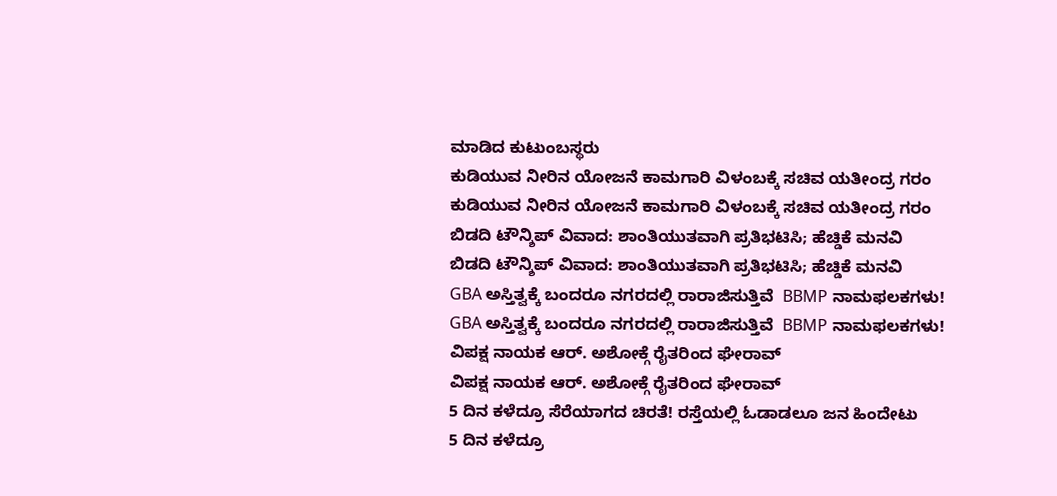ಮಾಡಿದ ಕುಟುಂಬಸ್ಥರು
ಕುಡಿಯುವ ನೀರಿನ ಯೋಜನೆ ಕಾಮಗಾರಿ ವಿಳಂಬಕ್ಕೆ ಸಚಿವ ಯತೀಂದ್ರ ಗರಂ
ಕುಡಿಯುವ ನೀರಿನ ಯೋಜನೆ ಕಾಮಗಾರಿ ವಿಳಂಬಕ್ಕೆ ಸಚಿವ ಯತೀಂದ್ರ ಗರಂ
ಬಿಡದಿ ಟೌನ್ಶಿಪ್ ವಿವಾದ: ಶಾಂತಿಯುತವಾಗಿ ಪ್ರತಿಭಟಿಸಿ; ಹೆಚ್ಡಿಕೆ ಮನವಿ
ಬಿಡದಿ ಟೌನ್ಶಿಪ್ ವಿವಾದ: ಶಾಂತಿಯುತವಾಗಿ ಪ್ರತಿಭಟಿಸಿ; ಹೆಚ್ಡಿಕೆ ಮನವಿ
GBA ಅಸ್ತಿತ್ವಕ್ಕೆ ಬಂದರೂ ನಗರದಲ್ಲಿ ರಾರಾಜಿಸುತ್ತಿವೆ  BBMP ನಾಮಫಲಕಗಳು!
GBA ಅಸ್ತಿತ್ವಕ್ಕೆ ಬಂದರೂ ನಗರದಲ್ಲಿ ರಾರಾಜಿಸುತ್ತಿವೆ  BBMP ನಾಮಫಲಕಗಳು!
ವಿಪಕ್ಷ ನಾಯಕ ಆರ್. ಅಶೋಕ್ಗೆ ರೈತರಿಂದ ಘೇರಾವ್
ವಿಪಕ್ಷ ನಾಯಕ ಆರ್. ಅಶೋಕ್ಗೆ ರೈತರಿಂದ ಘೇರಾವ್
5 ದಿನ ಕಳೆದ್ರೂ ಸೆರೆಯಾಗದ ಚಿರತೆ! ರಸ್ತೆಯಲ್ಲಿ ಓಡಾಡಲೂ ಜನ ಹಿಂದೇಟು
5 ದಿನ ಕಳೆದ್ರೂ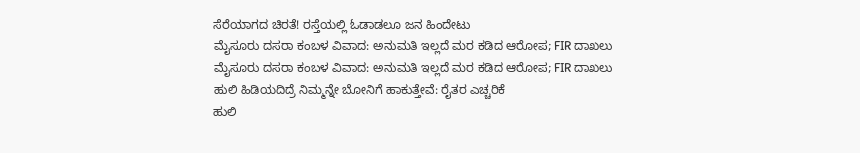ಸೆರೆಯಾಗದ ಚಿರತೆ! ರಸ್ತೆಯಲ್ಲಿ ಓಡಾಡಲೂ ಜನ ಹಿಂದೇಟು
ಮೈಸೂರು ದಸರಾ ಕಂಬಳ ವಿವಾದ: ಅನುಮತಿ ಇಲ್ಲದೆ ಮರ‌ ಕಡಿದ ಆರೋಪ; FIR ದಾಖಲು
ಮೈಸೂರು ದಸರಾ ಕಂಬಳ ವಿವಾದ: ಅನುಮತಿ ಇಲ್ಲದೆ ಮರ‌ ಕಡಿದ ಆರೋಪ; FIR ದಾಖಲು
ಹುಲಿ ಹಿಡಿಯದಿದ್ರೆ ನಿಮ್ಮನ್ನೇ ಬೋನಿಗೆ ಹಾಕುತ್ತೇವೆ: ರೈತರ ಎಚ್ಚರಿಕೆ
ಹುಲಿ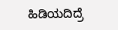ಹಿಡಿಯದಿದ್ರೆ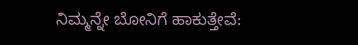ನಿಮ್ಮನ್ನೇ ಬೋನಿಗೆ ಹಾಕುತ್ತೇವೆ: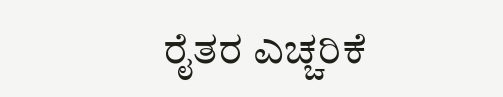ರೈತರ ಎಚ್ಚರಿಕೆ